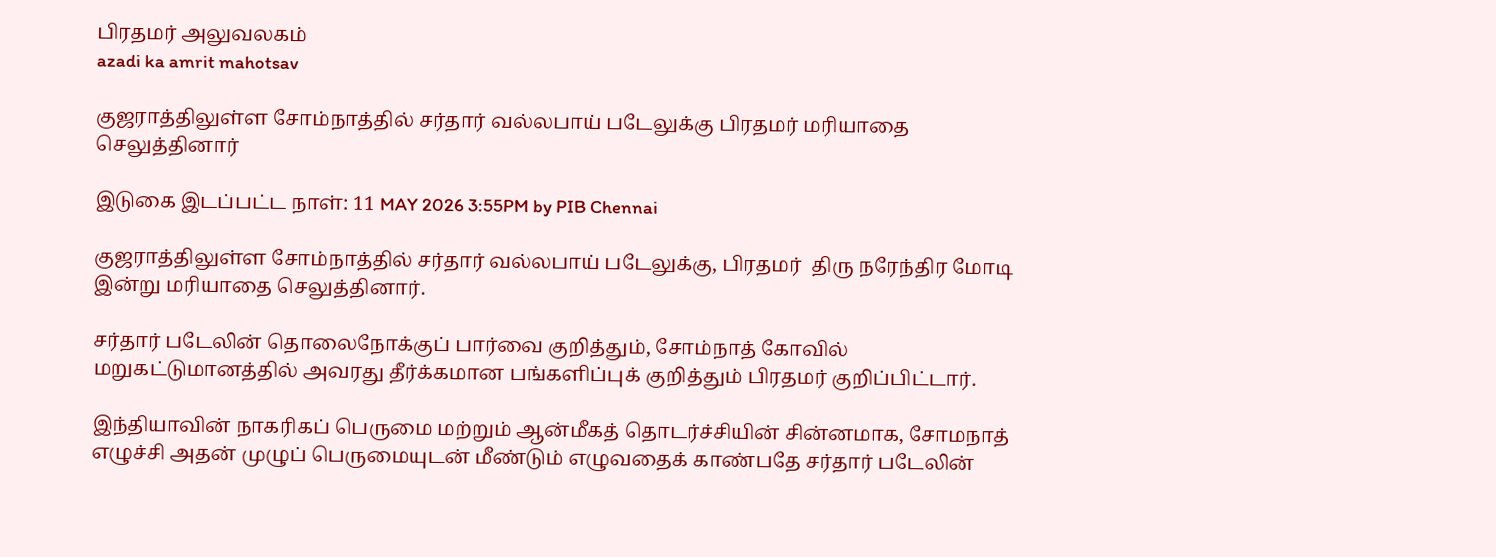பிரதமர் அலுவலகம்
azadi ka amrit mahotsav

குஜராத்திலுள்ள சோம்நாத்தில் சர்தார் வல்லபாய் படேலுக்கு பிரதமர் மரியாதை செலுத்தினார்

இடுகை இடப்பட்ட நாள்: 11 MAY 2026 3:55PM by PIB Chennai

குஜராத்திலுள்ள சோம்நாத்தில் சர்தார் வல்லபாய் படேலுக்கு, பிரதமர்  திரு நரேந்திர மோடி இன்று மரியாதை செலுத்தினார்.

சர்தார் படேலின் தொலைநோக்குப் பார்வை குறித்தும், சோம்நாத் கோவில் மறுகட்டுமானத்தில் அவரது தீர்க்கமான பங்களிப்புக் குறித்தும் பிரதமர் குறிப்பிட்டார்.

இந்தியாவின் நாகரிகப் பெருமை மற்றும் ஆன்மீகத் தொடர்ச்சியின் சின்னமாக, சோமநாத் எழுச்சி அதன் முழுப் பெருமையுடன் மீண்டும் எழுவதைக் காண்பதே சர்தார் படேலின்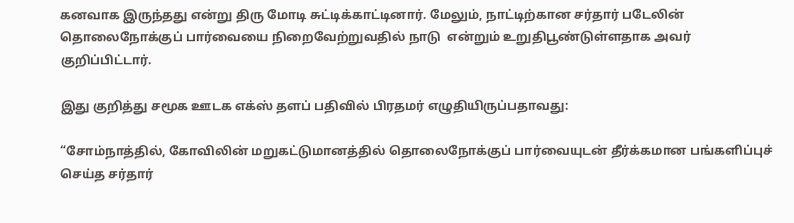கனவாக இருந்தது என்று திரு மோடி சுட்டிக்காட்டினார். மேலும், நாட்டிற்கான சர்தார் படேலின் தொலைநோக்குப் பார்வையை நிறைவேற்றுவதில் நாடு  என்றும் உறுதிபூண்டுள்ளதாக அவர் குறிப்பிட்டார்.

இது குறித்து சமூக ஊடக எக்ஸ் தளப் பதிவில் பிரதமர் எழுதியிருப்பதாவது:

“சோம்நாத்தில், கோவிலின் மறுகட்டுமானத்தில் தொலைநோக்குப் பார்வையுடன் தீர்க்கமான பங்களிப்புச் செய்த சர்தார்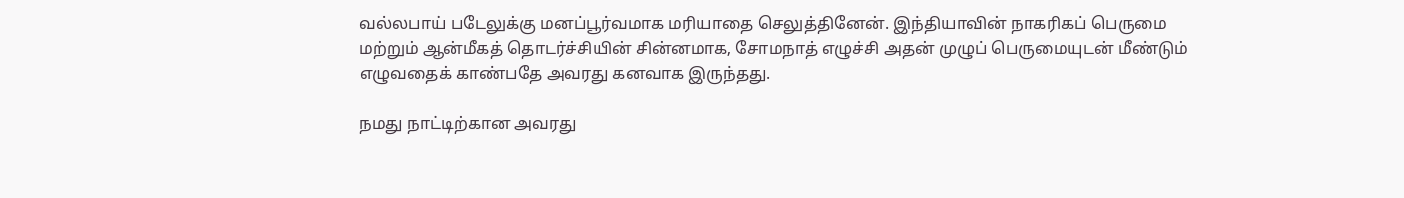வல்லபாய் படேலுக்கு மனப்பூர்வமாக மரியாதை செலுத்தினேன். இந்தியாவின் நாகரிகப் பெருமை மற்றும் ஆன்மீகத் தொடர்ச்சியின் சின்னமாக, சோமநாத் எழுச்சி அதன் முழுப் பெருமையுடன் மீண்டும் எழுவதைக் காண்பதே அவரது கனவாக இருந்தது.

நமது நாட்டிற்கான அவரது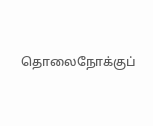தொலைநோக்குப்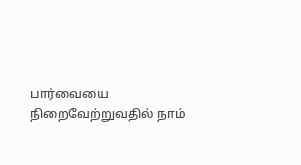பார்வையை நிறைவேற்றுவதில் நாம்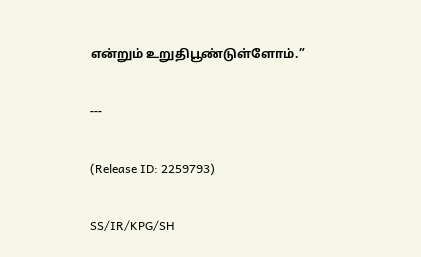என்றும் உறுதிபூண்டுள்ளோம்.”

---

(Release ID: 2259793)

SS/IR/KPG/SH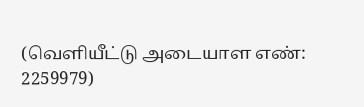(வெளியீட்டு அடையாள எண்: 2259979)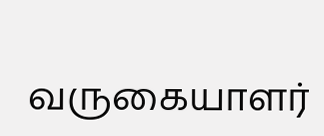வருகையாளர்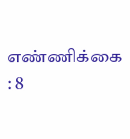எண்ணிக்கை : 8